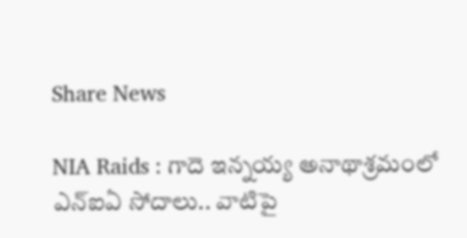Share News

NIA Raids : గాదె ఇన్నయ్య అనాథాశ్రమంలో ఎన్‌ఐఏ సోదాలు.. వాటిపై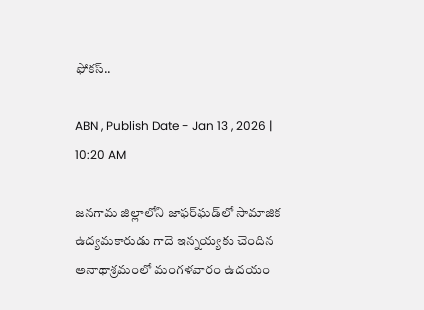ఫోకస్..

ABN , Publish Date - Jan 13 , 2026 | 10:20 AM

జనగామ జిల్లాలోని జాఫర్‌ఘడ్‌లో సామాజిక ఉద్యమకారుడు గాదె ఇన్నయ్యకు చెందిన అనాథాశ్రమంలో మంగళవారం ఉదయం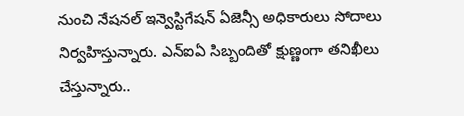నుంచి నేషనల్ ఇన్వెస్టిగేషన్ ఏజెన్సీ అధికారులు సోదాలు నిర్వహిస్తున్నారు. ఎన్ఐఏ సిబ్బందితో క్షుణ్ణంగా తనిఖీలు చేస్తున్నారు..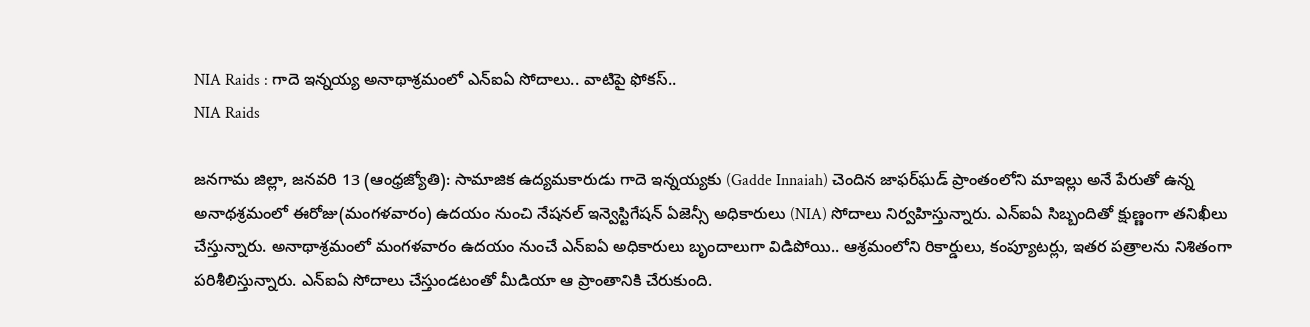NIA Raids : గాదె ఇన్నయ్య అనాథాశ్రమంలో ఎన్‌ఐఏ సోదాలు.. వాటిపై ఫోకస్..
NIA Raids

జనగామ జిల్లా, జనవరి 13 (ఆంధ్రజ్యోతి): సామాజిక ఉద్యమకారుడు గాదె ఇన్నయ్యకు (Gadde Innaiah) చెందిన జాఫర్‌ఘడ్ ప్రాంతంలోని మాఇల్లు అనే పేరుతో ఉన్న అనాథశ్రమంలో ఈరోజు(మంగళవారం) ఉదయం నుంచి నేషనల్ ఇన్వెస్టిగేషన్ ఏజెన్సీ అధికారులు (NIA) సోదాలు నిర్వహిస్తున్నారు. ఎన్ఐఏ సిబ్బందితో క్షుణ్ణంగా తనిఖీలు చేస్తున్నారు. అనాథాశ్రమంలో మంగళవారం ఉదయం నుంచే ఎన్ఐఏ అధికారులు బృందాలుగా విడిపోయి.. ఆశ్రమంలోని రికార్డులు, కంప్యూటర్లు, ఇతర పత్రాలను నిశితంగా పరిశీలిస్తున్నారు. ఎన్ఐఏ సోదాలు చేస్తుండటంతో మీడియా ఆ ప్రాంతానికి చేరుకుంది.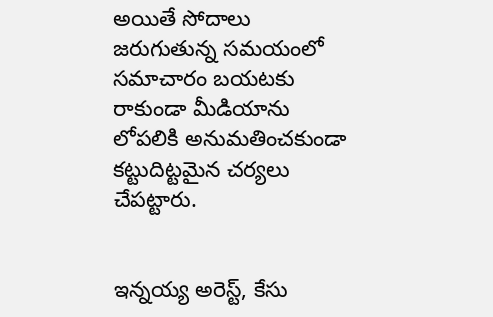అయితే సోదాలు జరుగుతున్న సమయంలో సమాచారం బయటకు రాకుండా మీడియాను లోపలికి అనుమతించకుండా కట్టుదిట్టమైన చర్యలు చేపట్టారు.


ఇన్నయ్య అరెస్ట్, కేసు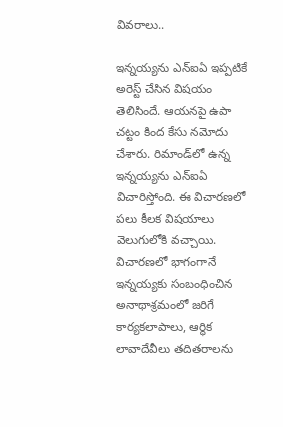వివరాలు..

ఇన్నయ్యను ఎన్ఐఏ ఇప్పటికే అరెస్ట్ చేసిన విషయం తెలిసిందే. ఆయనపై ఉపా చట్టం కింద కేసు నమోదు చేశారు. రిమాండ్‌లో ఉన్న ఇన్నయ్యను ఎన్ఐఏ విచారిస్తోంది. ఈ విచారణలో పలు కీలక విషయాలు వెలుగులోకి వచ్చాయి. విచారణలో భాగంగానే ఇన్నయ్యకు సంబంధించిన అనాథాశ్రమంలో జరిగే కార్యకలాపాలు, ఆర్థిక లావాదేవీలు తదితరాలను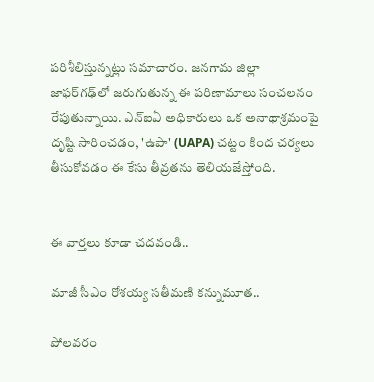పరిశీలిస్తున్నట్లు సమాచారం. జనగామ జిల్లా జాఫర్‌గఢ్‌లో జరుగుతున్న ఈ పరిణామాలు సంచలనం రేపుతున్నాయి. ఎన్ఐఏ అధికారులు ఒక అనాథాశ్రమంపై దృష్టి సారించడం, 'ఉపా' (UAPA) చట్టం కింద చర్యలు తీసుకోవడం ఈ కేసు తీవ్రతను తెలియజేస్తోంది.


ఈ వార్తలు కూడా చదవండి..

మాజీ సీఎం రోశయ్య సతీమణి కన్నుమూత..

పోలవరం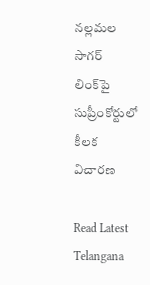నల్లమల సాగర్ లింక్‌పై సుప్రీంకోర్టులో కీలక విచారణ

Read Latest Telangana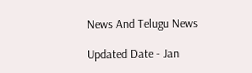News And Telugu News

Updated Date - Jan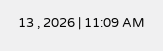13 , 2026 | 11:09 AM